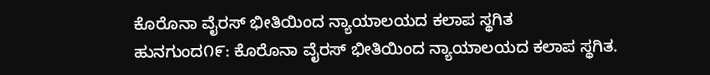ಕೊರೊನಾ ವೈರಸ್ ಭೀತಿಯಿಂದ ನ್ಯಾಯಾಲಯದ ಕಲಾಪ ಸ್ಥಗಿತ
ಹುನಗುಂದ೧೯: ಕೊರೊನಾ ವೈರಸ್ ಭೀತಿಯಿಂದ ನ್ಯಾಯಾಲಯದ ಕಲಾಪ ಸ್ಥಗಿತ.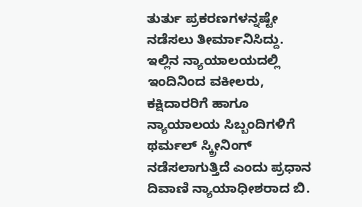ತುರ್ತು ಪ್ರಕರಣಗಳನ್ನಷ್ಟೇ ನಡೆಸಲು ತೀರ್ಮಾನಿಸಿದ್ದು. ಇಲ್ಲಿನ ನ್ಯಾಯಾಲಯದಲ್ಲಿ ಇಂದಿನಿಂದ ವಕೀಲರು, ಕಕ್ಷಿದಾರರಿಗೆ ಹಾಗೂ ನ್ಯಾಯಾಲಯ ಸಿಬ್ಬಂದಿಗಳಿಗೆ ಥರ್ಮಲ್ ಸ್ಕ್ರೀನಿಂಗ್ ನಡೆಸಲಾಗುತ್ತಿದೆ ಎಂದು ಪ್ರಧಾನ ದಿವಾಣಿ ನ್ಯಾಯಾಧೀಶರಾದ ಬಿ.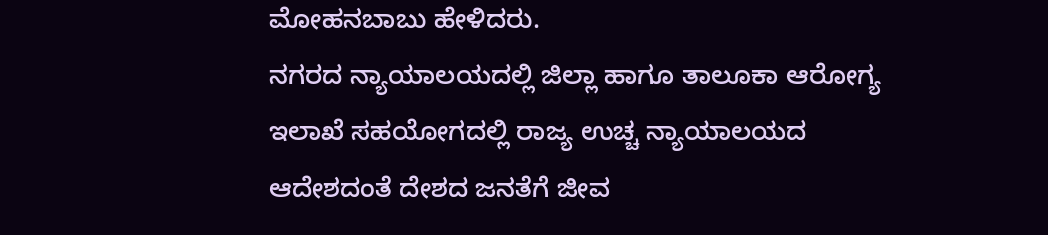ಮೋಹನಬಾಬು ಹೇಳಿದರು.
ನಗರದ ನ್ಯಾಯಾಲಯದಲ್ಲಿ ಜಿಲ್ಲಾ ಹಾಗೂ ತಾಲೂಕಾ ಆರೋಗ್ಯ ಇಲಾಖೆ ಸಹಯೋಗದಲ್ಲಿ ರಾಜ್ಯ ಉಚ್ಚ ನ್ಯಾಯಾಲಯದ ಆದೇಶದಂತೆ ದೇಶದ ಜನತೆಗೆ ಜೀವ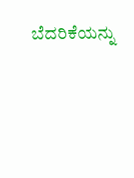ಬೆದರಿಕೆಯನ್ನು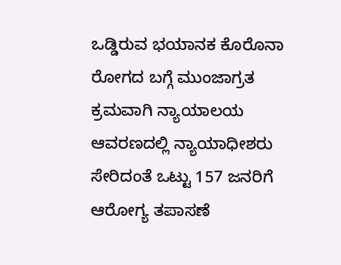ಒಡ್ಡಿರುವ ಭಯಾನಕ ಕೊರೊನಾ ರೋಗದ ಬಗ್ಗೆ ಮುಂಜಾಗ್ರತ ಕ್ರಮವಾಗಿ ನ್ಯಾಯಾಲಯ ಆವರಣದಲ್ಲಿ ನ್ಯಾಯಾಧೀಶರು ಸೇರಿದಂತೆ ಒಟ್ಟು 157 ಜನರಿಗೆ ಆರೋಗ್ಯ ತಪಾಸಣೆ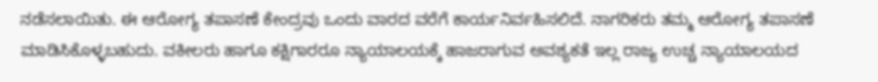ನಡೆಸಲಾಯಿತು. ಈ ಆರೋಗ್ಯ ತಪಾಸಣೆ ಕೇಂದ್ರವು ಒಂದು ವಾರದ ವರೆಗೆ ಕಾರ್ಯನಿರ್ವಹಿಸಲಿದೆ. ನಾಗರಿಕರು ತಮ್ಮ ಆರೋಗ್ಯ ತಪಾಸಣೆ ಮಾಡಿಸಿಕೊಳ್ಳಬಹುದು. ವಕೀಲರು ಹಾಗೂ ಕಕ್ಷಿಗಾರರೂ ನ್ಯಾಯಾಲಯಕ್ಕೆ ಹಾಜರಾಗುವ ಅವಶ್ಯಕತೆ ಇಲ್ಲ ರಾಜ್ಯ ಉಚ್ಚ ನ್ಯಾಯಾಲಯದ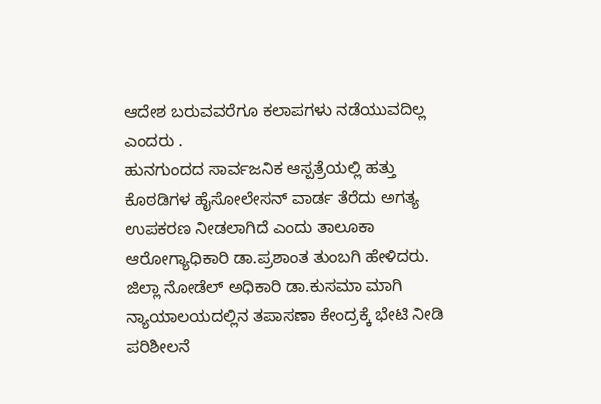ಆದೇಶ ಬರುವವರೆಗೂ ಕಲಾಪಗಳು ನಡೆಯುವದಿಲ್ಲ ಎಂದರು .
ಹುನಗುಂದದ ಸಾರ್ವಜನಿಕ ಆಸ್ಪತ್ರೆಯಲ್ಲಿ ಹತ್ತು ಕೊಠಡಿಗಳ ಹೈಸೋಲೇಸನ್ ವಾರ್ಡ ತೆರೆದು ಅಗತ್ಯ ಉಪಕರಣ ನೀಡಲಾಗಿದೆ ಎಂದು ತಾಲೂಕಾ ಆರೋಗ್ಯಾಧಿಕಾರಿ ಡಾ.ಪ್ರಶಾಂತ ತುಂಬಗಿ ಹೇಳಿದರು. ಜಿಲ್ಲಾ ನೋಡೆಲ್ ಅಧಿಕಾರಿ ಡಾ.ಕುಸಮಾ ಮಾಗಿ ನ್ಯಾಯಾಲಯದಲ್ಲಿನ ತಪಾಸಣಾ ಕೇಂದ್ರಕ್ಕೆ ಭೇಟಿ ನೀಡಿ ಪರಿಶೀಲನೆ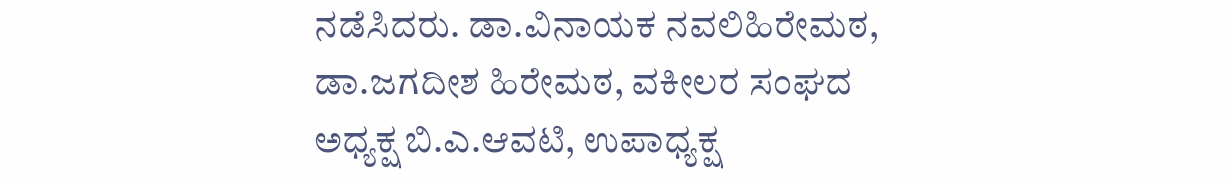ನಡೆಸಿದರು. ಡಾ.ವಿನಾಯಕ ನವಲಿಹಿರೇಮಠ, ಡಾ.ಜಗದೀಶ ಹಿರೇಮಠ, ವಕೀಲರ ಸಂಘದ ಅಧ್ಯಕ್ಷ ಬಿ.ಎ.ಆವಟಿ, ಉಪಾಧ್ಯಕ್ಷ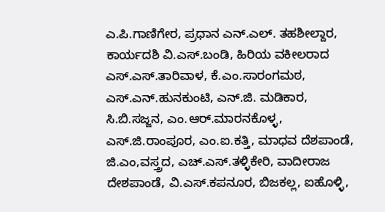ಎ.ಪಿ.ಗಾಣಿಗೇರ, ಪ್ರಧಾನ ಎನ್.ಎಲ್. ತಹಶೀಲ್ದಾರ, ಕಾರ್ಯದಶಿ ವಿ.ಎಸ್.ಬಂಡಿ, ಹಿರಿಯ ವಕೀಲರಾದ ಎಸ್.ಎಸ್.ತಾರಿವಾಳ, ಕೆ.ಎಂ.ಸಾರಂಗಮಠ, ಎಸ್.ಎನ್.ಹುನಕುಂಟಿ, ಎನ್.ಜಿ. ಮಡಿಕಾರ, ಸಿ.ಬಿ.ಸಜ್ಜನ, ಎಂ.ಆರ್.ಮಾರನಕೊಳ್ಳ, ಎಸ್.ಜಿ.ರಾಂಪೂರ, ಎಂ.ಐ.ಕತ್ತಿ, ಮಾಧವ ದೆಶಪಾಂಡೆ, ಜಿ.ಎಂ,ವಸ್ತ್ರದ, ಎಚ್.ಎಸ್.ತಳ್ಳಿಕೇರಿ, ವಾದೀರಾಜ ದೇಶಪಾಂಡೆ, ವಿ.ಎಸ್.ಕಪನೂರ, ಬಿಜಕಲ್ಲ, ಐಹೊಳ್ಳಿ,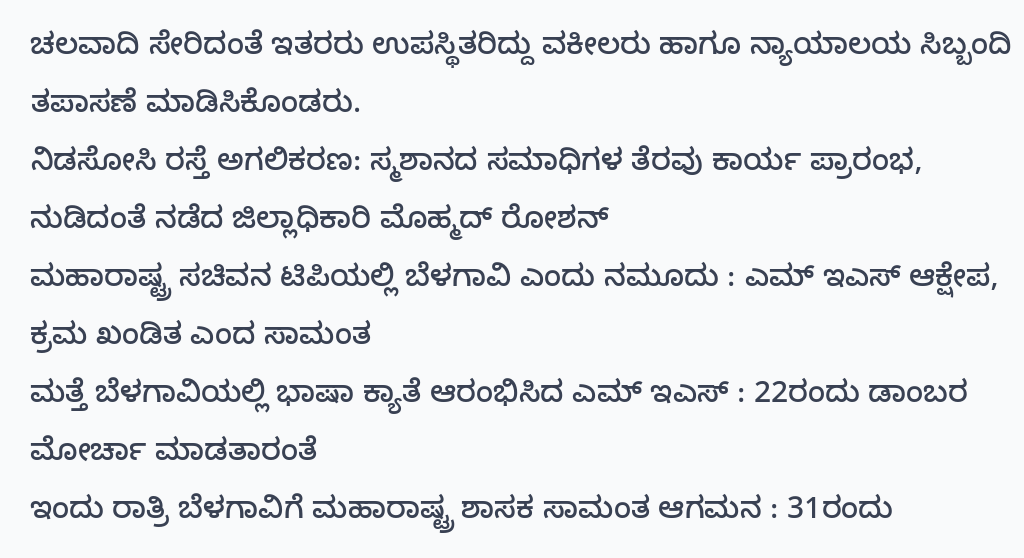ಚಲವಾದಿ ಸೇರಿದಂತೆ ಇತರರು ಉಪಸ್ಥಿತರಿದ್ದು ವಕೀಲರು ಹಾಗೂ ನ್ಯಾಯಾಲಯ ಸಿಬ್ಬಂದಿ ತಪಾಸಣೆ ಮಾಡಿಸಿಕೊಂಡರು.
ನಿಡಸೋಸಿ ರಸ್ತೆ ಅಗಲಿಕರಣ: ಸ್ಮಶಾನದ ಸಮಾಧಿಗಳ ತೆರವು ಕಾರ್ಯ ಪ್ರಾರಂಭ, ನುಡಿದಂತೆ ನಡೆದ ಜಿಲ್ಲಾಧಿಕಾರಿ ಮೊಹ್ಮದ್ ರೋಶನ್
ಮಹಾರಾಷ್ಟ್ರ ಸಚಿವನ ಟಿಪಿಯಲ್ಲಿ ಬೆಳಗಾವಿ ಎಂದು ನಮೂದು : ಎಮ್ ಇಎಸ್ ಆಕ್ಷೇಪ, ಕ್ರಮ ಖಂಡಿತ ಎಂದ ಸಾಮಂತ
ಮತ್ತೆ ಬೆಳಗಾವಿಯಲ್ಲಿ ಭಾಷಾ ಕ್ಯಾತೆ ಆರಂಭಿಸಿದ ಎಮ್ ಇಎಸ್ : 22ರಂದು ಡಾಂಬರ ಮೋರ್ಚಾ ಮಾಡತಾರಂತೆ
ಇಂದು ರಾತ್ರಿ ಬೆಳಗಾವಿಗೆ ಮಹಾರಾಷ್ಟ್ರ ಶಾಸಕ ಸಾಮಂತ ಆಗಮನ : 31ರಂದು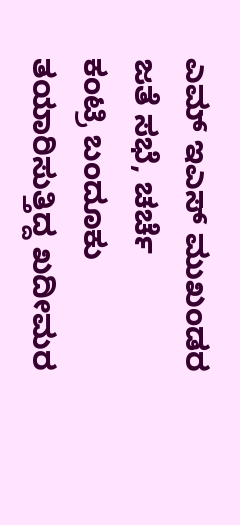ಎಮ್ ಇಎಸ್ ಮುಖಂಡರ ಜತೆ ಸಭೆ, ಚರ್ಚೆ
ಕಂಟ್ರಿ ಬಂದೂಕು ತಯಾರಿಸುತ್ತಿದ್ದ ಖದೀಮರ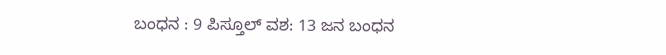ಬಂಧನ : 9 ಪಿಸ್ತೂಲ್ ವಶ: 13 ಜನ ಬಂಧನ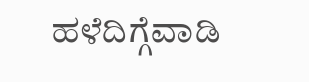ಹಳೆದಿಗ್ಗೆವಾಡಿ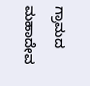ಗ್ರಾಮದ ಮಹಾದೇವ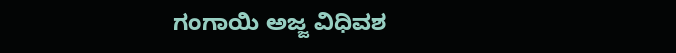ಗಂಗಾಯಿ ಅಜ್ಜ ವಿಧಿವಶ